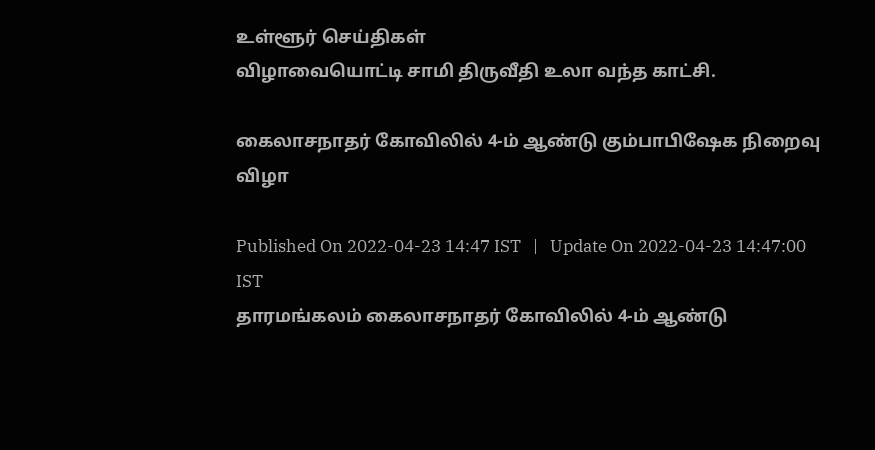உள்ளூர் செய்திகள்
விழாவையொட்டி சாமி திருவீதி உலா வந்த காட்சி.

கைலாசநாதர் கோவிலில் 4-ம் ஆண்டு கும்பாபிஷேக நிறைவு விழா

Published On 2022-04-23 14:47 IST   |   Update On 2022-04-23 14:47:00 IST
தாரமங்கலம் கைலாசநாதர் கோவிலில் 4-ம் ஆண்டு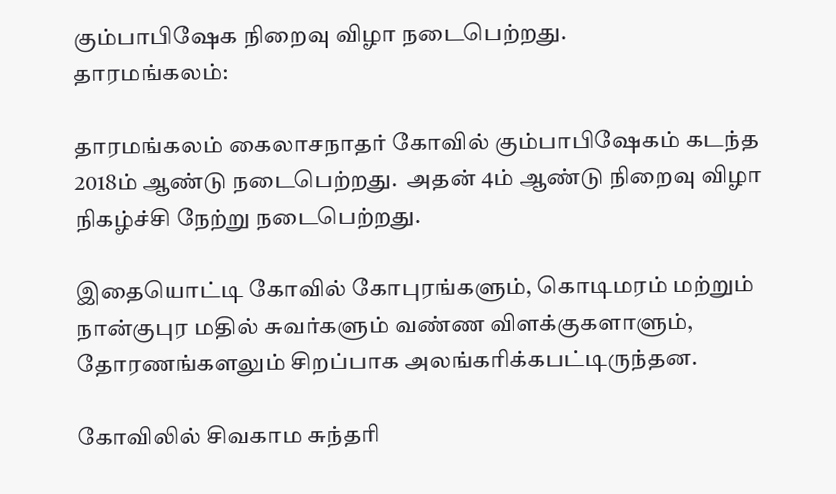கும்பாபிஷேக நிறைவு விழா நடைபெற்றது.
தாரமங்கலம்:

தாரமங்கலம் கைலாசநாதர் கோவில் கும்பாபிஷேகம் கடந்த 2018ம் ஆண்டு நடைபெற்றது.  அதன் 4ம் ஆண்டு நிறைவு விழா நிகழ்ச்சி நேற்று நடைபெற்றது.

இதையொட்டி கோவில் கோபுரங்களும், கொடிமரம் மற்றும் நான்குபுர மதில் சுவர்களும் வண்ண விளக்குகளாளும், தோரணங்களலும் சிறப்பாக அலங்கரிக்கபட்டிருந்தன.

கோவிலில் சிவகாம சுந்தரி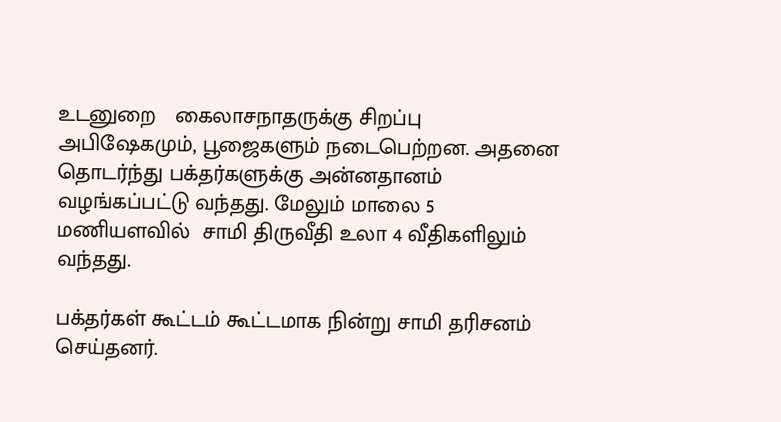உடனுறை   கைலாசநாதருக்கு சிறப்பு அபிஷேகமும், பூஜைகளும் நடைபெற்றன. அதனை தொடர்ந்து பக்தர்களுக்கு அன்னதானம் வழங்கப்பட்டு வந்தது. மேலும் மாலை 5 மணியளவில்  சாமி திருவீதி உலா 4 வீதிகளிலும் வந்தது.

பக்தர்கள் கூட்டம் கூட்டமாக நின்று சாமி தரிசனம் செய்தனர்.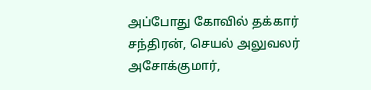அப்போது கோவில் தக்கார் சந்திரன், செயல் அலுவலர் அசோக்குமார்,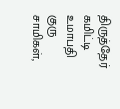திருத்தேர் கமிட்டி உமாபதி குரு சாமிகள்,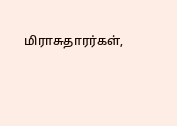மிராசுதாரர்கள்,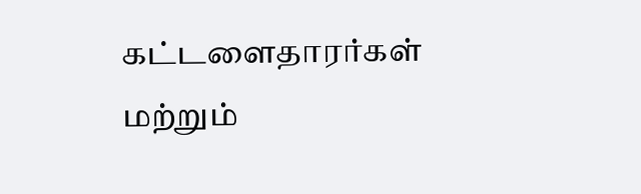கட்டளைதாரர்கள் மற்றும்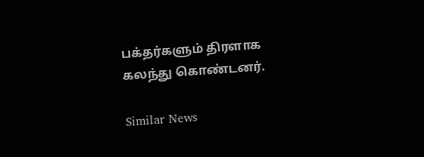பக்தர்களும் திரளாக கலந்து கொண்டனர்.

Similar News